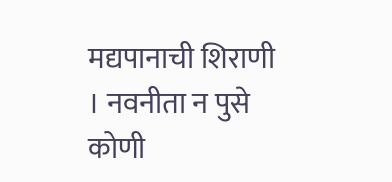मद्यपानाची शिराणी । नवनीता न पुसे कोणी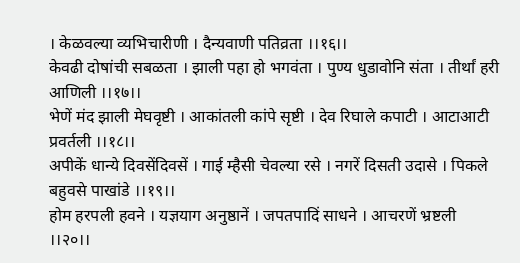। केळवल्या व्यभिचारीणी । दैन्यवाणी पतिव्रता ।।१६।।
केवढी दोषांची सबळता । झाली पहा हो भगवंता । पुण्य धुडावोनि संता । तीर्थां हरी आणिली ।।१७।।
भेणें मंद झाली मेघवृष्टी । आकांतली कांपे सृष्टी । देव रिघाले कपाटी । आटाआटी प्रवर्तली ।।१८।।
अपीकें धान्ये दिवसेंदिवसें । गाई म्हैसी चेवल्या रसे । नगरें दिसती उदासे । पिकले बहुवसे पाखांडे ।।१९।।
होम हरपली हवने । यज्ञयाग अनुष्ठानें । जपतपादिं साधने । आचरणें भ्रष्टली ।।२०।।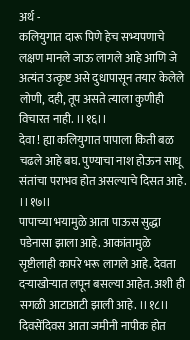अर्थ -
कलियुगात दारू पिणे हेच सभ्यपणाचे लक्षण मानले जाऊ लागले आहे आणि जे अत्यंत उत्कृष्ट असे दुधापासून तयार केलेले लोणी, दही, तूप असते त्याला कुणीही विचारत नाही. ।।१६।।
देवा ! ह्या कलियुगात पापाला किती बळ चढले आहे बघ. पुण्याचा नाश होऊन साधू संतांचा पराभव होत असल्याचे दिसत आहे. ।।१७।।
पापाच्या भयामुळे आता पाऊस सुद्धा पडेनासा झाला आहे. आकांतामुळे सृष्टीलाही कापरे भरू लागले आहे. देवता दऱ्याखोऱ्यात लपून बसल्या आहेत. अशी ही सगळी आटाआटी झाली आहे. ।।१८।।
दिवसेंदिवस आता जमीनी नापीक होत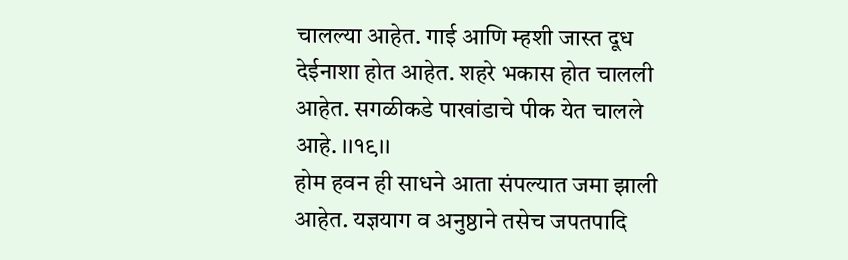चालल्या आहेत. गाई आणि म्हशी जास्त दूध देईनाशा होत आहेत. शहरे भकास होत चालली आहेत. सगळीकडे पाखांडाचे पीक येत चालले आहे. ।।१९।।
होम हवन ही साधने आता संपल्यात जमा झाली आहेत. यज्ञयाग व अनुष्ठाने तसेच जपतपादि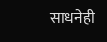साधनेही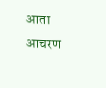आता आचरण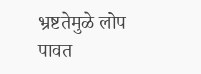भ्रष्टतेमुळे लोप पावत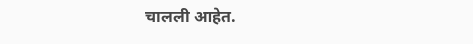चालली आहेत.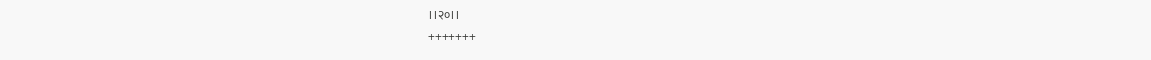।।२०।।
+++++++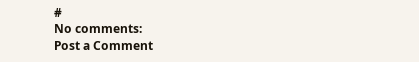#
No comments:
Post a Comment